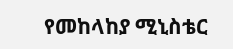የመከላከያ ሚኒስቴር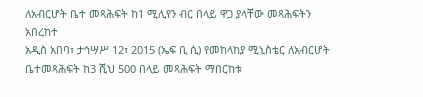ለአብርሆት ቤተ መጻሕፍት ከ1 ሚሊየን ብር በላይ ዋጋ ያላቸው መጻሕፍትን አበረከተ
አዲስ አበባ፣ ታኅሣሥ 12፣ 2015 (ኤፍ ቢ ሲ) የመከላከያ ሚኒስቴር ለአብርሆት ቤተመጻሕፍት ከ3 ሺህ 500 በላይ መጻሕፍት ማበርከቱ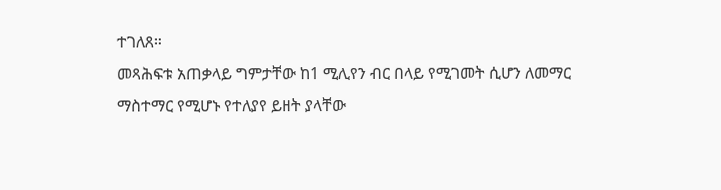ተገለጸ።
መጻሕፍቱ አጠቃላይ ግምታቸው ከ1 ሚሊየን ብር በላይ የሚገመት ሲሆን ለመማር ማስተማር የሚሆኑ የተለያየ ይዘት ያላቸው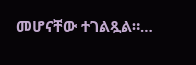መሆናቸው ተገልጿል።…